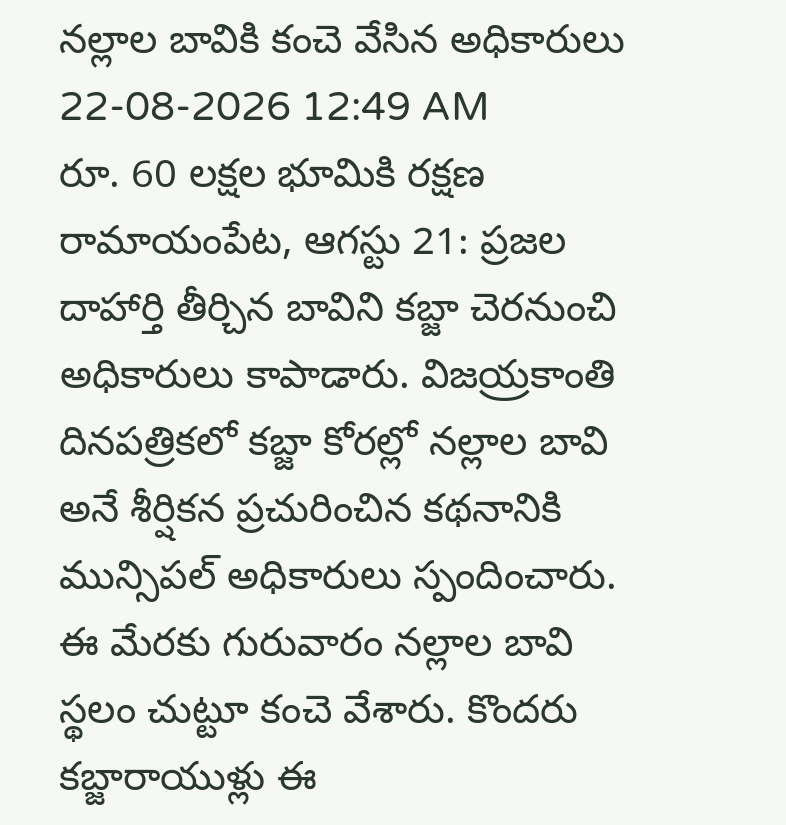నల్లాల బావికి కంచె వేసిన అధికారులు
22-08-2026 12:49 AM
రూ. 60 లక్షల భూమికి రక్షణ
రామాయంపేట, ఆగస్టు 21: ప్రజల దాహార్తి తీర్చిన బావిని కబ్జా చెరనుంచి అధికారులు కాపాడారు. విజయ్రకాంతి దినపత్రికలో కబ్జా కోరల్లో నల్లాల బావి అనే శీర్షికన ప్రచురించిన కథనానికి మున్సిపల్ అధికారులు స్పందించారు. ఈ మేరకు గురువారం నల్లాల బావి స్థలం చుట్టూ కంచె వేశారు. కొందరు కబ్జారాయుళ్లు ఈ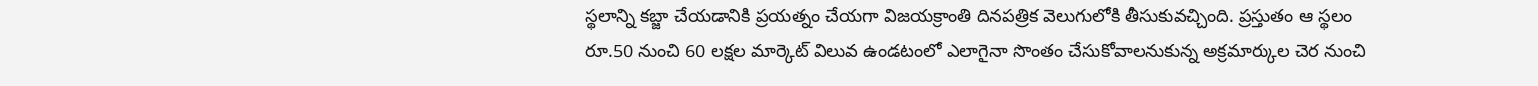స్థలాన్ని కబ్జా చేయడానికి ప్రయత్నం చేయగా విజయక్రాంతి దినపత్రిక వెలుగులోకి తీసుకువచ్చింది. ప్రస్తుతం ఆ స్థలం రూ.50 నుంచి 60 లక్షల మార్కెట్ విలువ ఉండటంలో ఎలాగైనా సొంతం చేసుకోవాలనుకున్న అక్రమార్కుల చెర నుంచి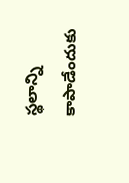స్థలాన్ని కాపాడేందుకు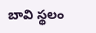బావి స్థలం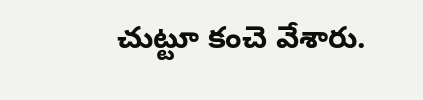చుట్టూ కంచె వేశారు.